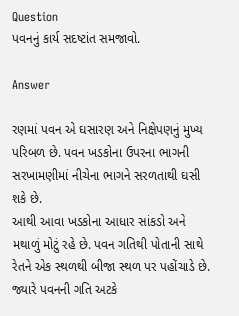Question
પવનનું કાર્ય સદષ્ટાંત સમજાવો.

Answer

રણમાં પવન એ ઘસારણ અને નિક્ષેપણનું મુખ્ય પરિબળ છે. પવન ખડકોના ઉપરના ભાગની સરખામણીમાં નીચેના ભાગને સરળતાથી ઘસી શકે છે.
આથી આવા ખડકોના આધાર સાંકડો અને મથાળું મોટું રહે છે. પવન ગતિથી પોતાની સાથે રેતને એક સ્થળથી બીજા સ્થળ પર પહોંચાડે છે.
જ્યારે પવનની ગતિ અટકે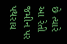છે ત્યારે આ રેતી જમીન પર પથરાય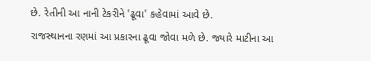છે. રેતીની આ નાની ટેકરીને 'ઢૂવા' કહેવામાં આવે છે.
રાજસ્થાનના રણમાં આ પ્રકારના ઢૂવા જોવા મળે છે. જ્યારે માટીના આ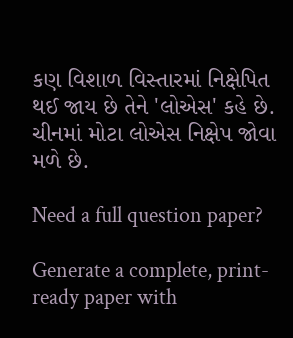કણ વિશાળ વિસ્તારમાં નિક્ષેપિત થઈ જાય છે તેને 'લોએસ' કહે છે.
ચીનમાં મોટા લોએસ નિક્ષેપ જોવા મળે છે.

Need a full question paper?

Generate a complete, print-ready paper with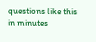questions like this in minutes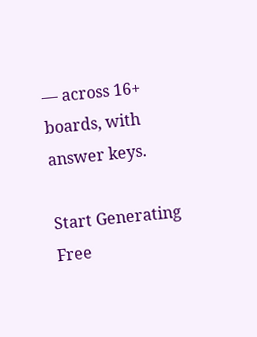— across 16+ boards, with answer keys.

Start Generating Free